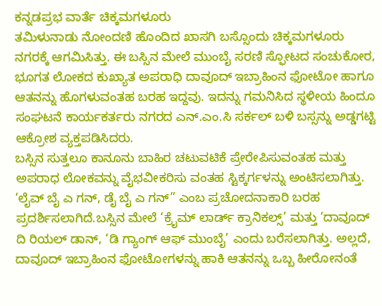ಕನ್ನಡಪ್ರಭ ವಾರ್ತೆ ಚಿಕ್ಕಮಗಳೂರು
ತಮಿಳುನಾಡು ನೋಂದಣಿ ಹೊಂದಿದ ಖಾಸಗಿ ಬಸ್ಸೊಂದು ಚಿಕ್ಕಮಗಳೂರು ನಗರಕ್ಕೆ ಆಗಮಿಸಿತ್ತು. ಈ ಬಸ್ಸಿನ ಮೇಲೆ ಮುಂಬೈ ಸರಣಿ ಸ್ಫೋಟದ ಸಂಚುಕೋರ, ಭೂಗತ ಲೋಕದ ಕುಖ್ಯಾತ ಅಪರಾಧಿ ದಾವೂದ್ ಇಬ್ರಾಹಿಂನ ಫೋಟೋ ಹಾಗೂ ಆತನನ್ನು ಹೊಗಳುವಂತಹ ಬರಹ ಇದ್ದವು. ಇದನ್ನು ಗಮನಿಸಿದ ಸ್ಥಳೀಯ ಹಿಂದೂ ಸಂಘಟನೆ ಕಾರ್ಯಕರ್ತರು ನಗರದ ಎನ್.ಎಂ.ಸಿ ಸರ್ಕಲ್ ಬಳಿ ಬಸ್ಸನ್ನು ಅಡ್ಡಗಟ್ಟಿ ಆಕ್ರೋಶ ವ್ಯಕ್ತಪಡಿಸಿದರು.
ಬಸ್ಸಿನ ಸುತ್ತಲೂ ಕಾನೂನು ಬಾಹಿರ ಚಟುವಟಿಕೆ ಪ್ರೇರೇಪಿಸುವಂತಹ ಮತ್ತು ಅಪರಾಧ ಲೋಕವನ್ನು ವೈಭವೀಕರಿಸು ವಂತಹ ಸ್ಟಿಕ್ಕರ್ಗಳನ್ನು ಅಂಟಿಸಲಾಗಿತ್ತು. ‘ಲೈವ್ ಬೈ ಎ ಗನ್, ಡೈ ಬೈ ಎ ಗನ್” ಎಂಬ ಪ್ರಚೋದನಾಕಾರಿ ಬರಹ ಪ್ರದರ್ಶಿಸಲಾಗಿದೆ.ಬಸ್ಸಿನ ಮೇಲೆ ‘ಕ್ರೈಮ್ ಲಾರ್ಡ್ ಕ್ರಾನಿಕಲ್ಸ್’ ಮತ್ತು ‘ದಾವೂದ್ ದಿ ರಿಯಲ್ ಡಾನ್, ‘ಡಿ ಗ್ಯಾಂಗ್ ಆಫ್ ಮುಂಬೈ’ ಎಂದು ಬರೆಸಲಾಗಿತ್ತು. ಅಲ್ಲದೆ, ದಾವೂದ್ ಇಬ್ರಾಹಿಂನ ಫೋಟೋಗಳನ್ನು ಹಾಕಿ ಆತನನ್ನು ಒಬ್ಬ ಹೀರೋನಂತೆ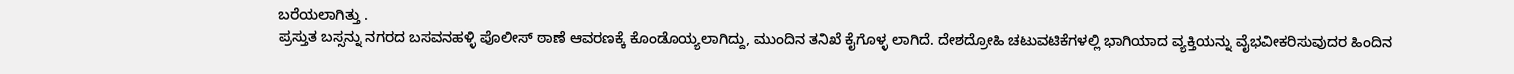ಬರೆಯಲಾಗಿತ್ತು .
ಪ್ರಸ್ತುತ ಬಸ್ಸನ್ನು ನಗರದ ಬಸವನಹಳ್ಳಿ ಪೊಲೀಸ್ ಠಾಣೆ ಆವರಣಕ್ಕೆ ಕೊಂಡೊಯ್ಯಲಾಗಿದ್ದು, ಮುಂದಿನ ತನಿಖೆ ಕೈಗೊಳ್ಳ ಲಾಗಿದೆ. ದೇಶದ್ರೋಹಿ ಚಟುವಟಿಕೆಗಳಲ್ಲಿ ಭಾಗಿಯಾದ ವ್ಯಕ್ತಿಯನ್ನು ವೈಭವೀಕರಿಸುವುದರ ಹಿಂದಿನ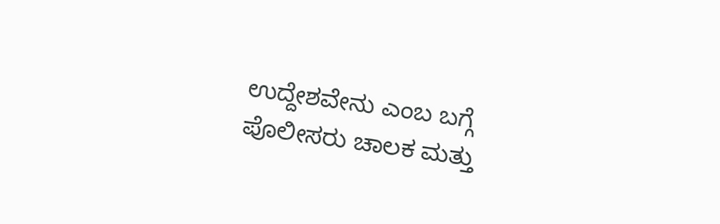ಉದ್ದೇಶವೇನು ಎಂಬ ಬಗ್ಗೆ ಪೊಲೀಸರು ಚಾಲಕ ಮತ್ತು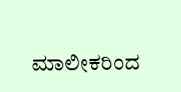ಮಾಲೀಕರಿಂದ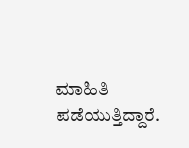ಮಾಹಿತಿ ಪಡೆಯುತ್ತಿದ್ದಾರೆ.